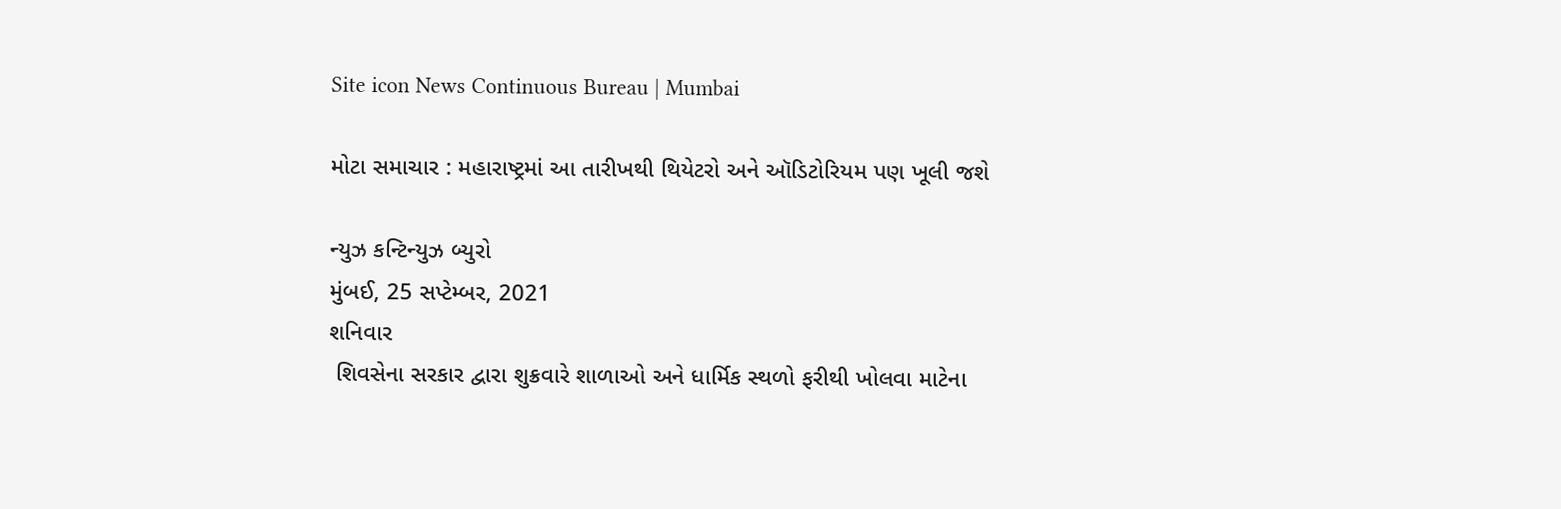Site icon News Continuous Bureau | Mumbai

મોટા સમાચાર : મહારાષ્ટ્રમાં આ તારીખથી થિયેટરો અને ઑડિટોરિયમ પણ ખૂલી જશે

ન્યુઝ કન્ટિન્યુઝ બ્યુરો
મુંબઈ, 25 સપ્ટેમ્બર, 2021
શનિવાર
 શિવસેના સરકાર દ્વારા શુક્રવારે શાળાઓ અને ધાર્મિક સ્થળો ફરીથી ખોલવા માટેના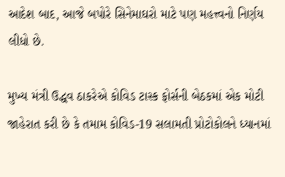આદેશ બાદ, આજે બપોરે સિનેમાઘરો માટે પણ મહત્ત્વનો નિર્ણય લીધો છે.

મુખ્ય મંત્રી ઉદ્ધવ ઠાકરેએ કોવિડ ટાસ્ક ફોર્સની બેઠકમાં એક મોટી જાહેરાત કરી છે કે તમામ કોવિડ-19 સલામતી પ્રોટોકોલને ધ્યાનમાં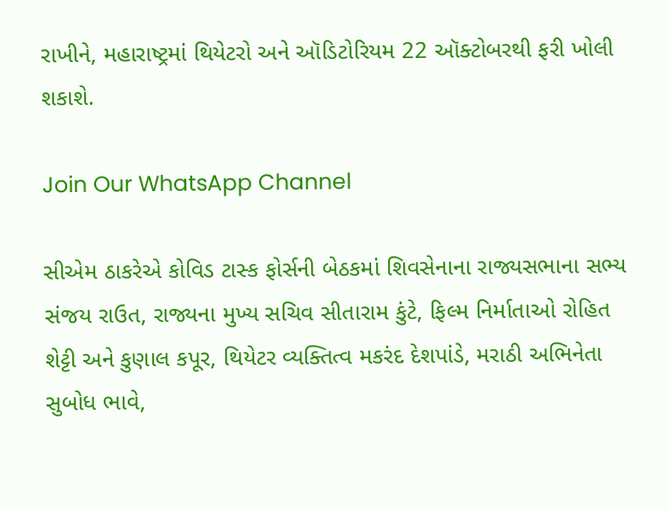રાખીને, મહારાષ્ટ્રમાં થિયેટરો અને ઑડિટોરિયમ 22 ઑક્ટોબરથી ફરી ખોલી શકાશે.

Join Our WhatsApp Channel

સીએમ ઠાકરેએ કોવિડ ટાસ્ક ફોર્સની બેઠકમાં શિવસેનાના રાજ્યસભાના સભ્ય સંજય રાઉત, રાજ્યના મુખ્ય સચિવ સીતારામ કુંટે, ફિલ્મ નિર્માતાઓ રોહિત શેટ્ટી અને કુણાલ કપૂર, થિયેટર વ્યક્તિત્વ મકરંદ દેશપાંડે, મરાઠી અભિનેતા સુબોધ ભાવે,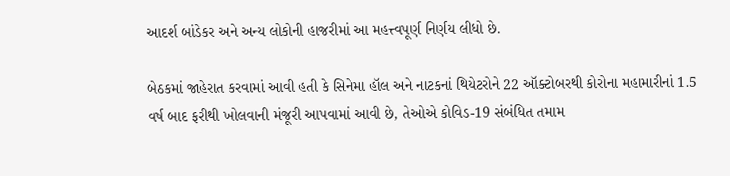આદર્શ બાંડેકર અને અન્ય લોકોની હાજરીમાં આ મહત્ત્વપૂર્ણ નિર્ણય લીધો છે.

બેઠકમાં જાહેરાત કરવામાં આવી હતી કે સિનેમા હૉલ અને નાટકનાં થિયેટરોને 22 ઑક્ટોબરથી કોરોના મહામારીનાં 1.5 વર્ષ બાદ ફરીથી ખોલવાની મંજૂરી આપવામાં આવી છે, તેઓએ કોવિડ-19 સંબંધિત તમામ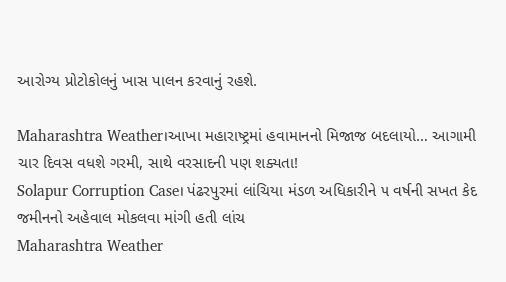આરોગ્ય પ્રોટોકોલનું ખાસ પાલન કરવાનું રહશે.

Maharashtra Weather।આખા મહારાષ્ટ્રમાં હવામાનનો મિજાજ બદલાયો… આગામી ચાર દિવસ વધશે ગરમી, સાથે વરસાદની પણ શક્યતા!
Solapur Corruption Case। પંઢરપુરમાં લાંચિયા મંડળ અધિકારીને ૫ વર્ષની સખત કેદ જમીનનો અહેવાલ મોકલવા માંગી હતી લાંચ
Maharashtra Weather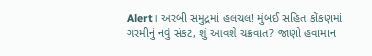Alert। અરબી સમુદ્રમાં હલચલ! મુંબઈ સહિત કોંકણમાં ગરમીનું નવું સંકટ, શું આવશે ચક્રવાત? જાણો હવામાન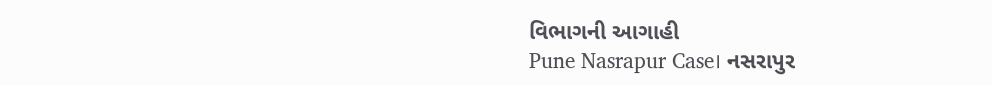વિભાગની આગાહી
Pune Nasrapur Case। નસરાપુર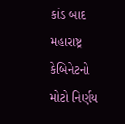કાંડ બાદ મહારાષ્ટ્ર કેબિનેટનો મોટો નિર્ણય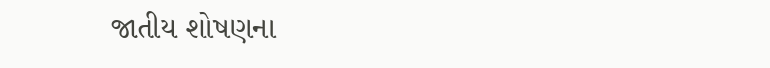જાતીય શોષણના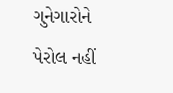ગુનેગારોને પેરોલ નહીં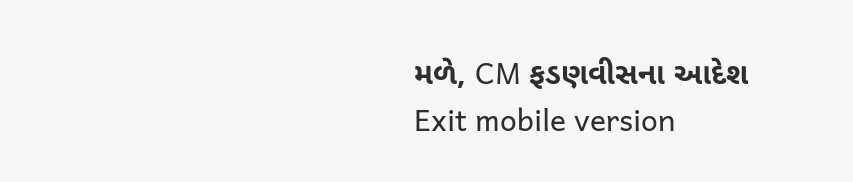મળે, CM ફડણવીસના આદેશ
Exit mobile version